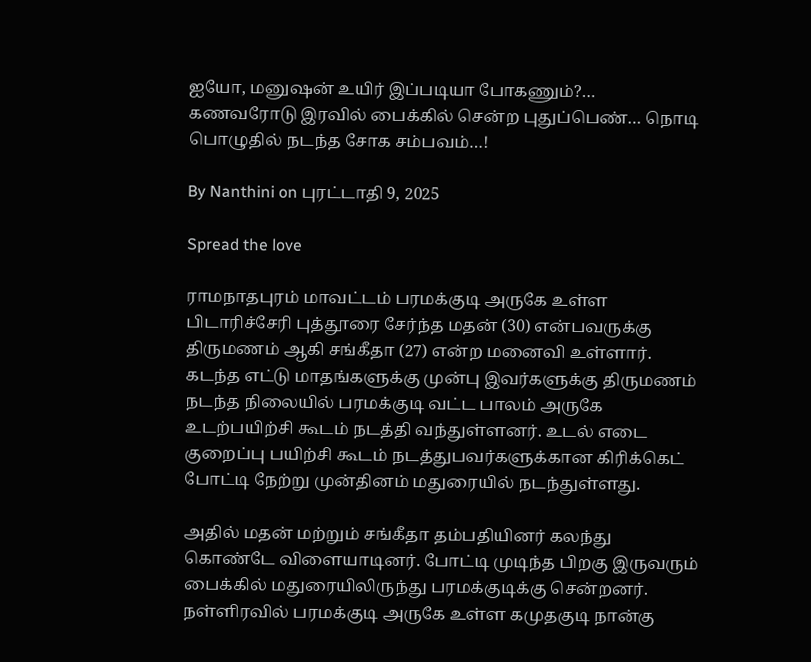ஐயோ, மனுஷன் உயிர் இப்படியா போகணும்?… கணவரோடு இரவில் பைக்கில் சென்ற புதுப்பெண்… நொடி பொழுதில் நடந்த சோக சம்பவம்…!

By Nanthini on புரட்டாதி 9, 2025

Spread the love

ராமநாதபுரம் மாவட்டம் பரமக்குடி அருகே உள்ள பிடாரிச்சேரி புத்தூரை சேர்ந்த மதன் (30) என்பவருக்கு திருமணம் ஆகி சங்கீதா (27) என்ற மனைவி உள்ளார். கடந்த எட்டு மாதங்களுக்கு முன்பு இவர்களுக்கு திருமணம் நடந்த நிலையில் பரமக்குடி வட்ட பாலம் அருகே உடற்பயிற்சி கூடம் நடத்தி வந்துள்ளனர். உடல் எடை குறைப்பு பயிற்சி கூடம் நடத்துபவர்களுக்கான கிரிக்கெட் போட்டி நேற்று முன்தினம் மதுரையில் நடந்துள்ளது.

அதில் மதன் மற்றும் சங்கீதா தம்பதியினர் கலந்து கொண்டே விளையாடினர். போட்டி முடிந்த பிறகு இருவரும் பைக்கில் மதுரையிலிருந்து பரமக்குடிக்கு சென்றனர். நள்ளிரவில் பரமக்குடி அருகே உள்ள கமுதகுடி நான்கு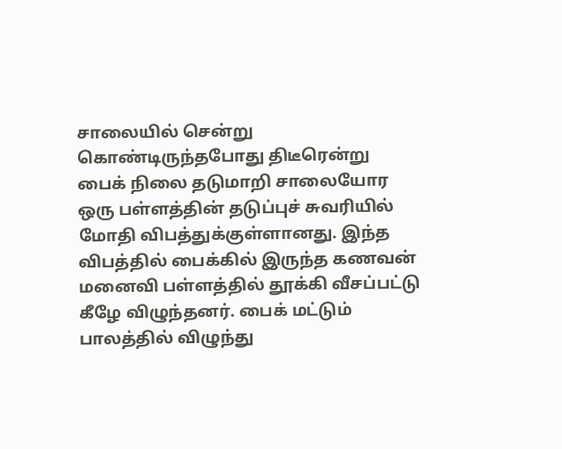சாலையில் சென்று கொண்டிருந்தபோது திடீரென்று பைக் நிலை தடுமாறி சாலையோர ஒரு பள்ளத்தின் தடுப்புச் சுவரியில் மோதி விபத்துக்குள்ளானது. இந்த விபத்தில் பைக்கில் இருந்த கணவன் மனைவி பள்ளத்தில் தூக்கி வீசப்பட்டு கீழே விழுந்தனர். பைக் மட்டும் பாலத்தில் விழுந்து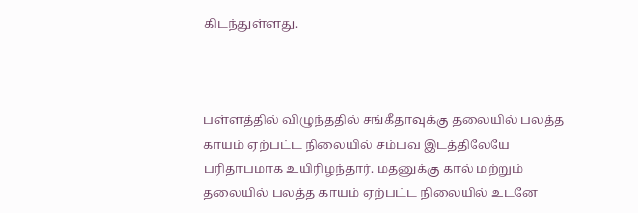கிடந்துள்ளது.



பள்ளத்தில் விழுந்ததில் சங்கீதாவுக்கு தலையில் பலத்த காயம் ஏற்பட்ட நிலையில் சம்பவ இடத்திலேயே பரிதாபமாக உயிரிழந்தார். மதனுக்கு கால் மற்றும் தலையில் பலத்த காயம் ஏற்பட்ட நிலையில் உடனே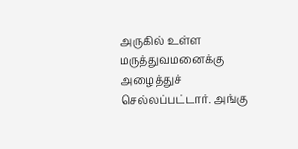அருகில் உள்ள மருத்துவமனைக்கு அழைத்துச் செல்லப்பட்டார். அங்கு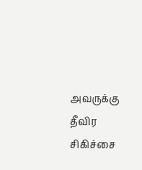அவருக்கு தீவிர சிகிச்சை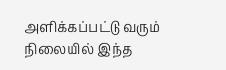அளிக்கப்பட்டு வரும் நிலையில் இந்த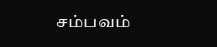சம்பவம்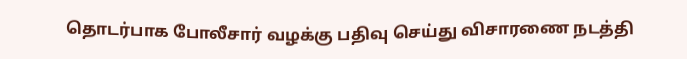தொடர்பாக போலீசார் வழக்கு பதிவு செய்து விசாரணை நடத்தி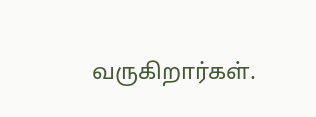வருகிறார்கள்.